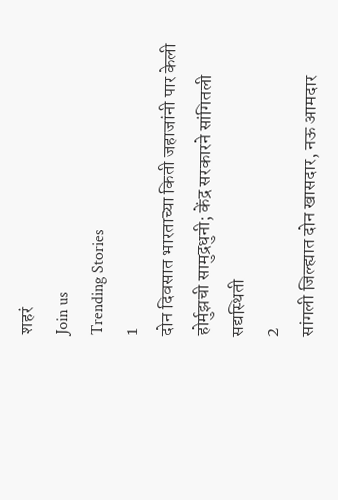शहरं
Join us
Trending Stories
1
दोन दिवसात भारताच्या किती जहाजांनी पार केली होर्मुझची सामुद्रधुनी; केंद्र सरकारने सांगितली सद्यस्थिती
2
सांगली जिल्ह्यात दोन खासदार, नऊ आमदार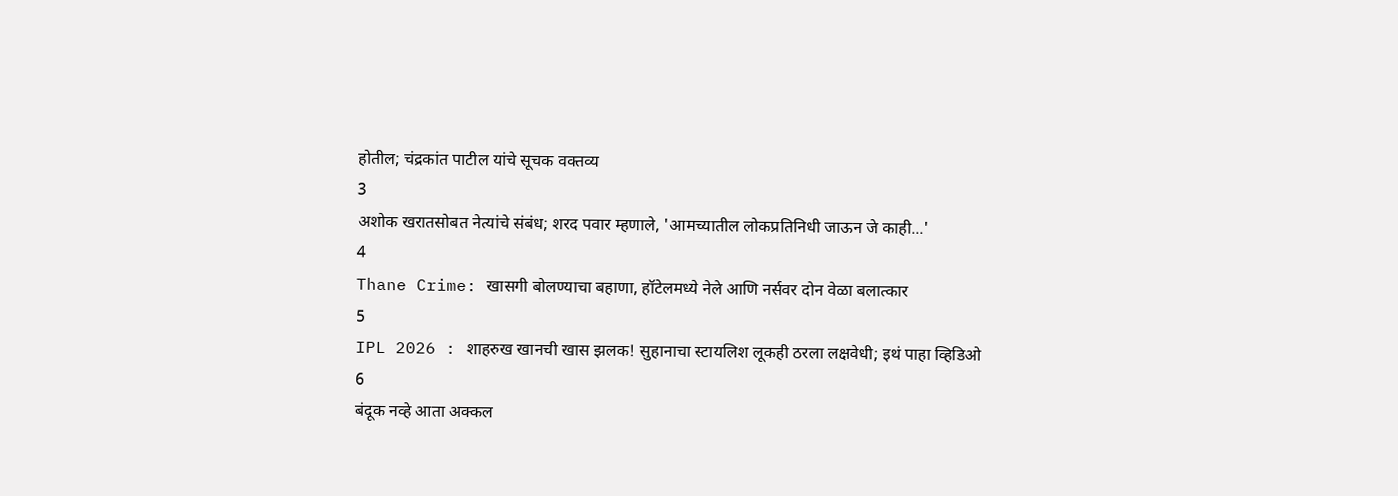होतील; चंद्रकांत पाटील यांचे सूचक वक्तव्य
3
अशोक खरातसोबत नेत्यांचे संबंध; शरद पवार म्हणाले, 'आमच्यातील लोकप्रतिनिधी जाऊन जे काही...'
4
Thane Crime: खासगी बोलण्याचा बहाणा, हॉटेलमध्ये नेले आणि नर्सवर दोन वेळा बलात्कार
5
IPL 2026 : शाहरुख खानची खास झलक! सुहानाचा स्टायलिश लूकही ठरला लक्षवेधी; इथं पाहा व्हिडिओ
6
बंदूक नव्हे आता अक्कल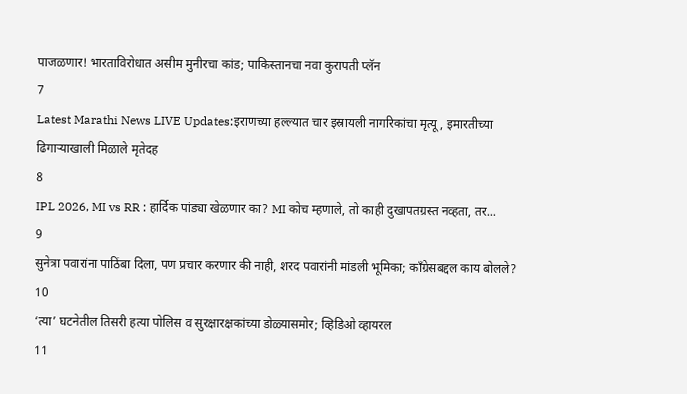पाजळणार! भारताविरोधात असीम मुनीरचा कांड; पाकिस्तानचा नवा कुरापती प्लॅन
7
Latest Marathi News LIVE Updates:इराणच्या हल्ल्यात चार इस्रायली नागरिकांचा मृत्यू, इमारतीच्या ढिगाऱ्याखाली मिळाले मृतेदह
8
IPL 2026, MI vs RR : हार्दिक पांड्या खेळणार का? MI कोच म्हणाले, तो काही दुखापतग्रस्त नव्हता, तर...
9
सुनेत्रा पवारांना पाठिंबा दिला, पण प्रचार करणार की नाही, शरद पवारांनी मांडली भूमिका; काँग्रेसबद्दल काय बोलले?
10
‘त्या’ घटनेतील तिसरी हत्या पोलिस व सुरक्षारक्षकांच्या डोळ्यासमोर; व्हिडिओ व्हायरल
11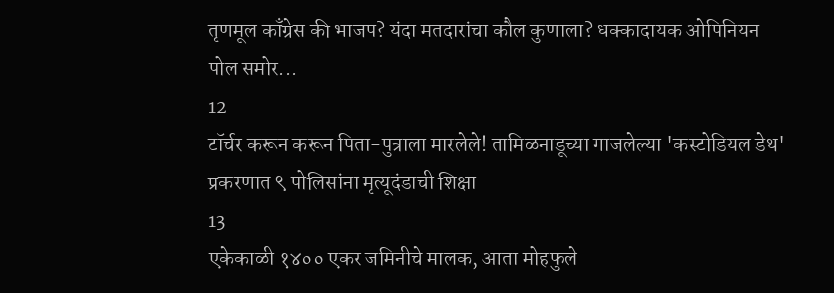तृणमूल काँग्रेस की भाजप? यंदा मतदारांचा कौल कुणाला? धक्कादायक ओपिनियन पोल समोर...
12
टॉर्चर करून करून पिता-पुत्राला मारलेले! तामिळनाडूच्या गाजलेल्या 'कस्टोडियल डेथ' प्रकरणात ९ पोलिसांना मृत्यूदंडाची शिक्षा
13
एकेकाळी १४०० एकर जमिनीचे मालक, आता मोहफुले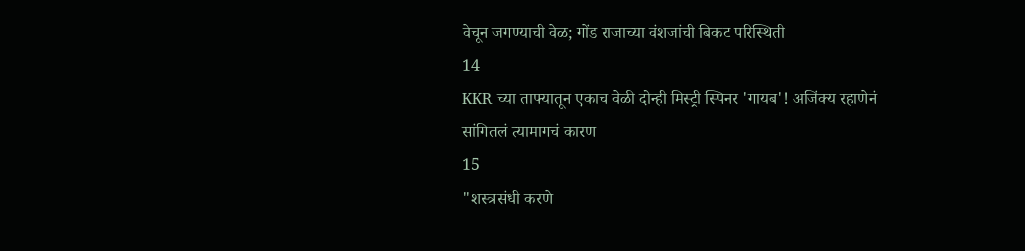वेचून जगण्याची वेळ; गोंड राजाच्या वंशजांची बिकट परिस्थिती
14
KKR च्या ताफ्यातून एकाच वेळी दोन्ही मिस्ट्री स्पिनर 'गायब'! अजिंक्य रहाणेनं सांगितलं त्यामागचं कारण
15
"शस्त्रसंधी करणे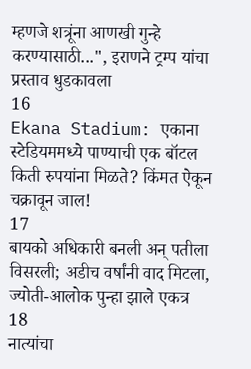म्हणजे शत्रूंना आणखी गुन्हे करण्यासाठी...", इराणने ट्रम्प यांचा प्रस्ताव धुडकावला
16
Ekana Stadium: एकाना स्टेडियममध्ये पाण्याची एक बॉटल किती रुपयांना मिळते? किंमत ऐकून चक्रावून जाल!
17
बायको अधिकारी बनली अन् पतीला विसरली; अडीच वर्षांनी वाद मिटला, ज्योती-आलोक पुन्हा झाले एकत्र
18
नात्यांचा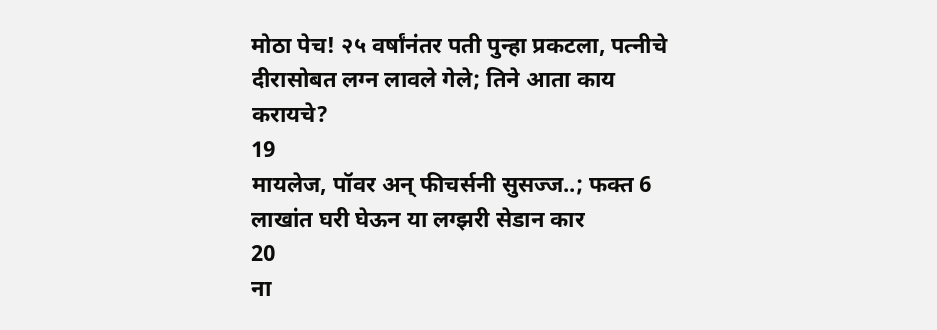मोठा पेच! २५ वर्षांनंतर पती पुन्हा प्रकटला, पत्नीचे दीरासोबत लग्न लावले गेले; तिने आता काय करायचे?
19
मायलेज, पॉवर अन् फीचर्सनी सुसज्ज..; फक्त 6 लाखांत घरी घेऊन या लग्झरी सेडान कार
20
ना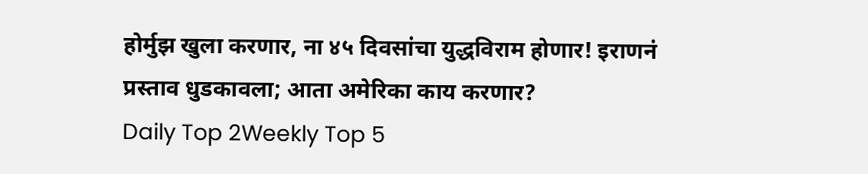होर्मुझ खुला करणार, ना ४५ दिवसांचा युद्धविराम होणार! इराणनं प्रस्ताव धुडकावला; आता अमेरिका काय करणार?
Daily Top 2Weekly Top 5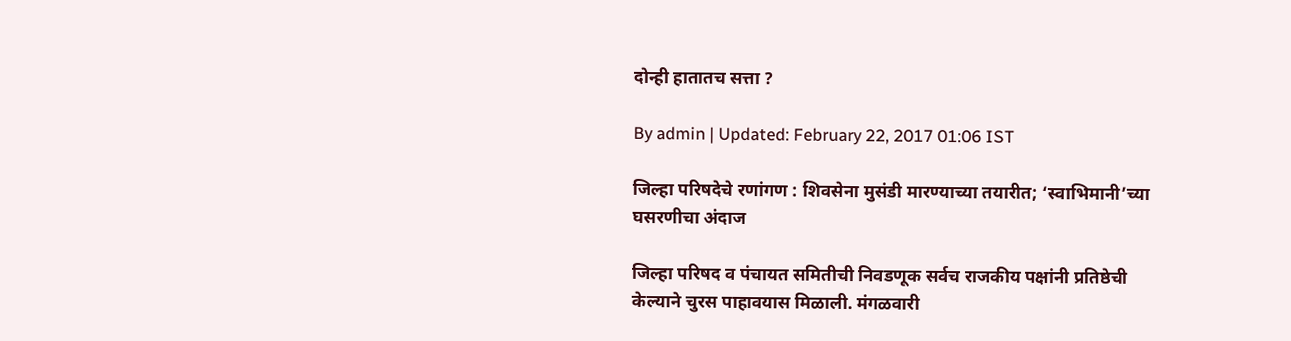दोन्ही हातातच सत्ता ?

By admin | Updated: February 22, 2017 01:06 IST

जिल्हा परिषदेचे रणांगण : शिवसेना मुसंडी मारण्याच्या तयारीत; ‘स्वाभिमानी’च्या घसरणीचा अंदाज

जिल्हा परिषद व पंचायत समितीची निवडणूक सर्वच राजकीय पक्षांनी प्रतिष्ठेची केल्याने चुरस पाहावयास मिळाली. मंगळवारी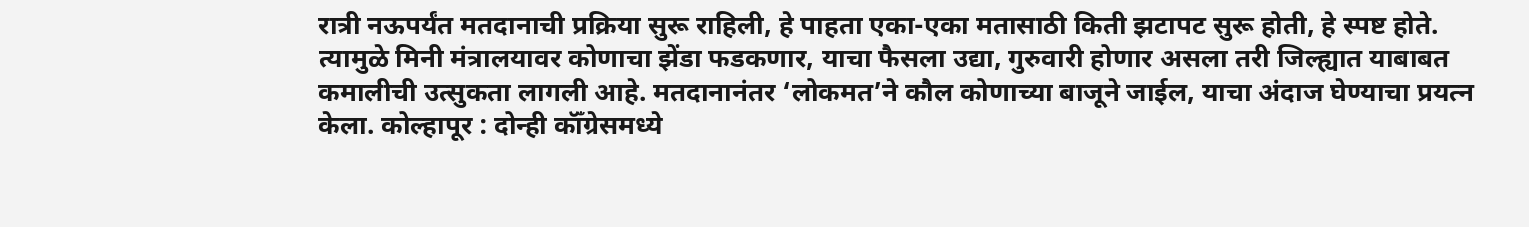रात्री नऊपर्यंत मतदानाची प्रक्रिया सुरू राहिली, हे पाहता एका-एका मतासाठी किती झटापट सुरू होती, हे स्पष्ट होते. त्यामुळे मिनी मंत्रालयावर कोणाचा झेंडा फडकणार, याचा फैसला उद्या, गुरुवारी होणार असला तरी जिल्ह्यात याबाबत कमालीची उत्सुकता लागली आहे. मतदानानंतर ‘लोकमत’ने कौल कोणाच्या बाजूने जाईल, याचा अंदाज घेण्याचा प्रयत्न केला. कोल्हापूर : दोन्ही कॉँग्रेसमध्ये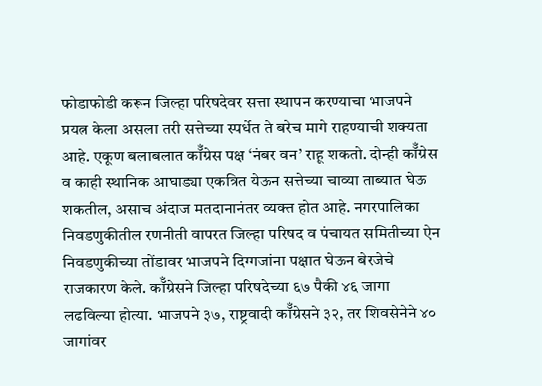फोडाफोडी करून जिल्हा परिषदेवर सत्ता स्थापन करण्याचा भाजपने प्रयत्न केला असला तरी सत्तेच्या स्पर्धेत ते बरेच मागे राहण्याची शक्यता आहे. एकूण बलाबलात कॉँग्रेस पक्ष ‘नंबर वन’ राहू शकतो. दोन्ही कॉँग्रेस व काही स्थानिक आघाड्या एकत्रित येऊन सत्तेच्या चाव्या ताब्यात घेऊ शकतील, असाच अंदाज मतदानानंतर व्यक्त होत आहे. नगरपालिका निवडणुकीतील रणनीती वापरत जिल्हा परिषद व पंचायत समितीच्या ऐन निवडणुकीच्या तोंडावर भाजपने दिग्गजांना पक्षात घेऊन बेरजेचे राजकारण केले. कॉँग्रेसने जिल्हा परिषदेच्या ६७ पैकी ४६ जागा लढविल्या होत्या. भाजपने ३७, राष्ट्रवादी कॉँग्रेसने ३२, तर शिवसेनेने ४० जागांवर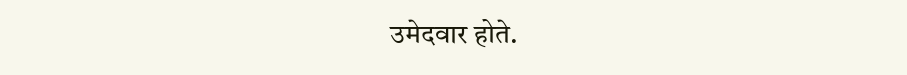उमेदवार होते.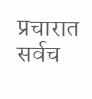प्रचारात सर्वच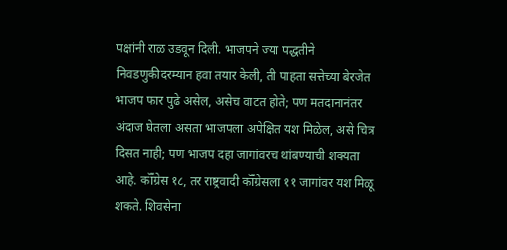पक्षांनी राळ उडवून दिली. भाजपने ज्या पद्धतीने निवडणुकीदरम्यान हवा तयार केली, ती पाहता सत्तेच्या बेरजेत भाजप फार पुढे असेल, असेच वाटत होते; पण मतदानानंतर अंदाज घेतला असता भाजपला अपेक्षित यश मिळेल, असे चित्र दिसत नाही; पण भाजप दहा जागांवरच थांबण्याची शक्यता आहे. कॉँग्रेस १८, तर राष्ट्रवादी कॉँग्रेसला ११ जागांवर यश मिळू शकते. शिवसेना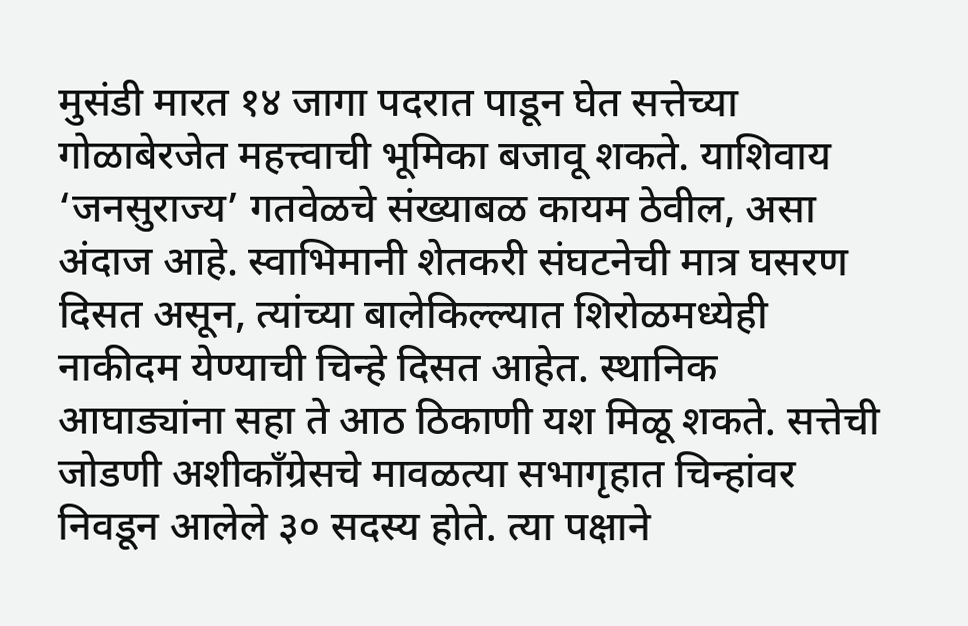मुसंडी मारत १४ जागा पदरात पाडून घेत सत्तेच्या गोळाबेरजेत महत्त्वाची भूमिका बजावू शकते. याशिवाय ‘जनसुराज्य’ गतवेळचे संख्याबळ कायम ठेवील, असा अंदाज आहे. स्वाभिमानी शेतकरी संघटनेची मात्र घसरण दिसत असून, त्यांच्या बालेकिल्ल्यात शिरोळमध्येही नाकीदम येण्याची चिन्हे दिसत आहेत. स्थानिक आघाड्यांना सहा ते आठ ठिकाणी यश मिळू शकते. सत्तेची जोडणी अशीकाँग्रेसचे मावळत्या सभागृहात चिन्हांवर निवडून आलेले ३० सदस्य होते. त्या पक्षाने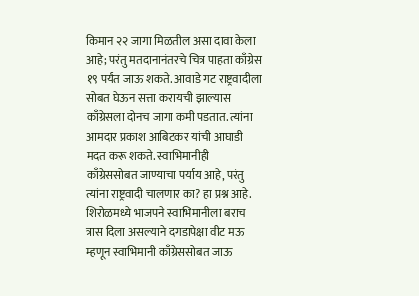किमान २२ जागा मिळतील असा दावा केला आहे; परंतु मतदानानंतरचे चित्र पाहता काँग्रेस १९ पर्यंत जाऊ शकते. आवाडे गट राष्ट्रवादीला सोबत घेऊन सत्ता करायची झाल्यास काँग्रेसला दोनच जागा कमी पडतात. त्यांना आमदार प्रकाश आबिटकर यांची आघाडी मदत करू शकते. स्वाभिमानीही काँग्रेससोबत जाण्याचा पर्याय आहे, परंतु त्यांना राष्ट्रवादी चालणार का? हा प्रश्न आहे. शिरोळमध्ये भाजपने स्वाभिमानीला बराच त्रास दिला असल्याने दगडापेक्षा वीट मऊ म्हणून स्वाभिमानी काँग्रेससोबत जाऊ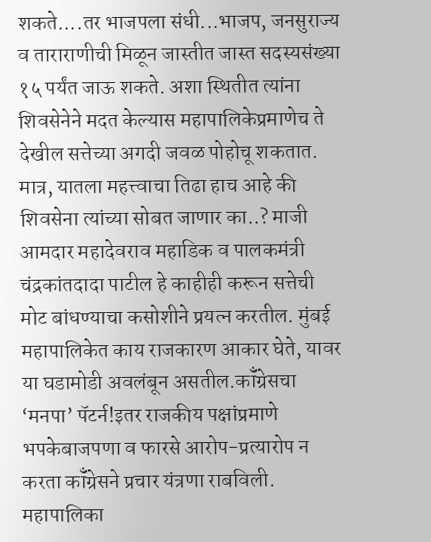शकते....तर भाजपला संधी...भाजप, जनसुराज्य व ताराराणीची मिळून जास्तीत जास्त सदस्यसंख्या १५ पर्यंत जाऊ शकते. अशा स्थितीत त्यांना शिवसेनेने मदत केल्यास महापालिकेप्रमाणेच ते देखील सत्तेच्या अगदी जवळ पोहोचू शकतात. मात्र, यातला महत्त्वाचा तिढा हाच आहे की शिवसेना त्यांच्या सोबत जाणार का..? माजी आमदार महादेवराव महाडिक व पालकमंत्री चंद्रकांतदादा पाटील हे काहीही करून सत्तेची मोट बांधण्याचा कसोशीने प्रयत्न करतील. मुंबई महापालिकेत काय राजकारण आकार घेते, यावर या घडामोडी अवलंबून असतील.कॉँग्रेसचा ‘मनपा’ पॅटर्न!इतर राजकीय पक्षांप्रमाणे भपकेबाजपणा व फारसे आरोप-प्रत्यारोप न करता कॉँग्रेसने प्रचार यंत्रणा राबविली. महापालिका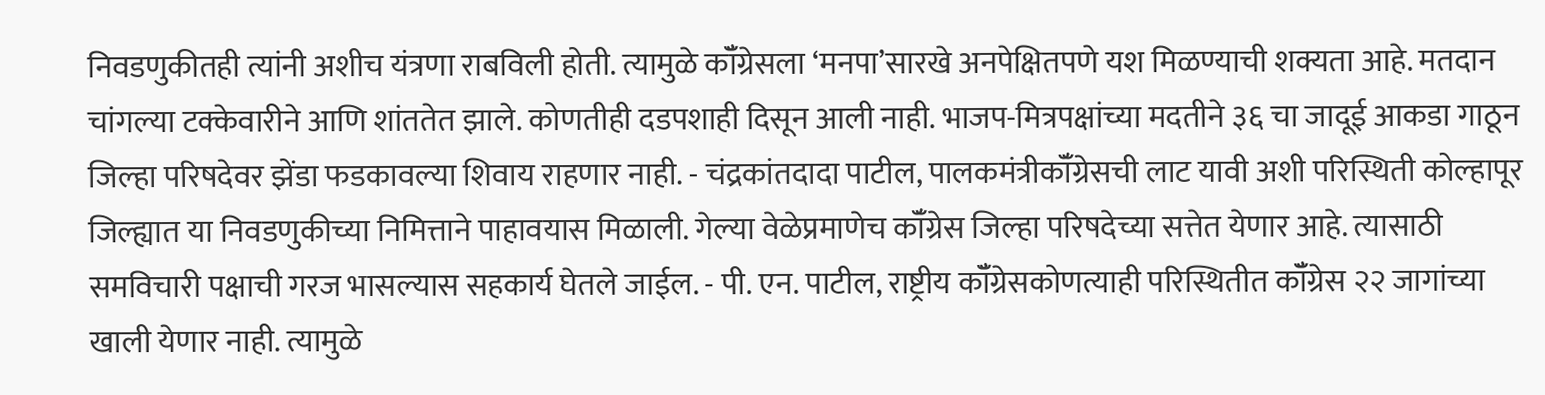निवडणुकीतही त्यांनी अशीच यंत्रणा राबविली होती. त्यामुळे कॉँग्रेसला ‘मनपा’सारखे अनपेक्षितपणे यश मिळण्याची शक्यता आहे. मतदान चांगल्या टक्केवारीने आणि शांततेत झाले. कोणतीही दडपशाही दिसून आली नाही. भाजप-मित्रपक्षांच्या मदतीने ३६ चा जादूई आकडा गाठून जिल्हा परिषदेवर झेंडा फडकावल्या शिवाय राहणार नाही. - चंद्रकांतदादा पाटील, पालकमंत्रीकॉँग्रेसची लाट यावी अशी परिस्थिती कोल्हापूर जिल्ह्यात या निवडणुकीच्या निमित्ताने पाहावयास मिळाली. गेल्या वेळेप्रमाणेच कॉँग्रेस जिल्हा परिषदेच्या सत्तेत येणार आहे. त्यासाठी समविचारी पक्षाची गरज भासल्यास सहकार्य घेतले जाईल. - पी. एन. पाटील, राष्ट्रीय कॉँग्रेसकोणत्याही परिस्थितीत कॉँग्रेस २२ जागांच्या खाली येणार नाही. त्यामुळे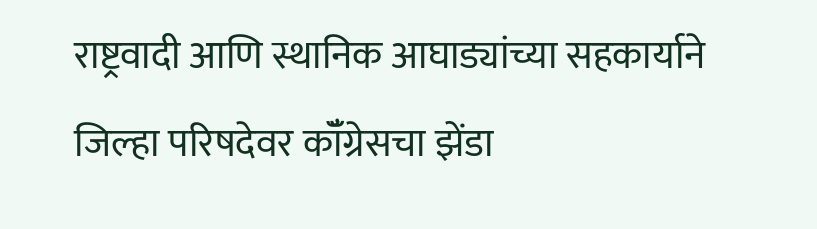राष्ट्रवादी आणि स्थानिक आघाड्यांच्या सहकार्याने जिल्हा परिषदेवर कॉँग्रेसचा झेंडा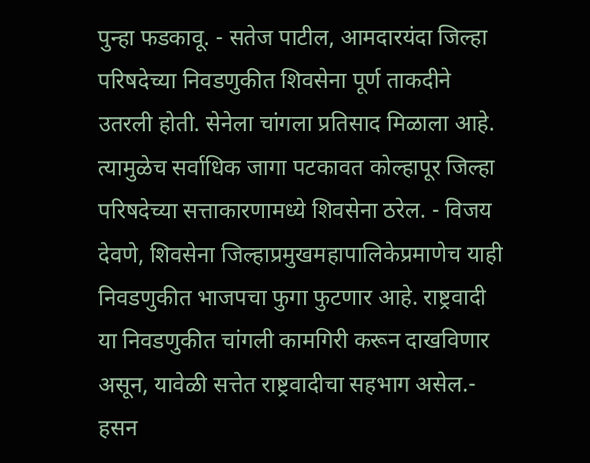पुन्हा फडकावू. - सतेज पाटील, आमदारयंदा जिल्हा परिषदेच्या निवडणुकीत शिवसेना पूर्ण ताकदीने उतरली होती. सेनेला चांगला प्रतिसाद मिळाला आहे. त्यामुळेच सर्वाधिक जागा पटकावत कोल्हापूर जिल्हा परिषदेच्या सत्ताकारणामध्ये शिवसेना ठरेल. - विजय देवणे, शिवसेना जिल्हाप्रमुखमहापालिकेप्रमाणेच याही निवडणुकीत भाजपचा फुगा फुटणार आहे. राष्ट्रवादी या निवडणुकीत चांगली कामगिरी करून दाखविणार असून, यावेळी सत्तेत राष्ट्रवादीचा सहभाग असेल.- हसन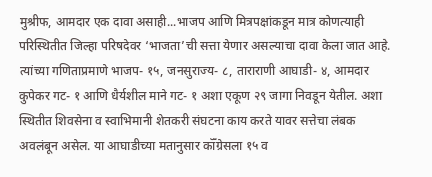मुश्रीफ, आमदार एक दावा असाही...भाजप आणि मित्रपक्षांकडून मात्र कोणत्याही परिस्थितीत जिल्हा परिषदेवर ‘भाजता’ची सत्ता येणार असल्याचा दावा केला जात आहे. त्यांच्या गणिताप्रमाणे भाजप- १५, जनसुराज्य- ८, ताराराणी आघाडी- ४, आमदार कुपेकर गट- १ आणि धैर्यशील माने गट- १ अशा एकूण २९ जागा निवडून येतील. अशा स्थितीत शिवसेना व स्वाभिमानी शेतकरी संघटना काय करते यावर सत्तेचा लंबक अवलंबून असेल. या आघाडीच्या मतानुसार कॉँग्रेसला १५ व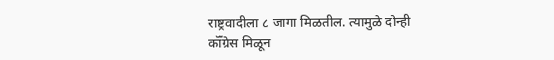राष्ट्रवादीला ८ जागा मिळतील. त्यामुळे दोन्ही कॉँग्रेस मिळून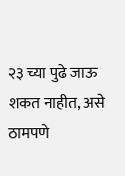२३ च्या पुढे जाऊ शकत नाहीत, असे ठामपणे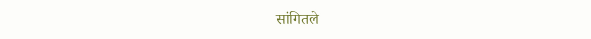सांगितले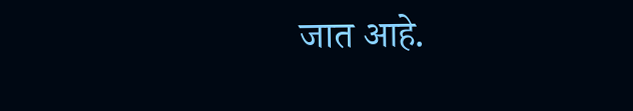जात आहे.